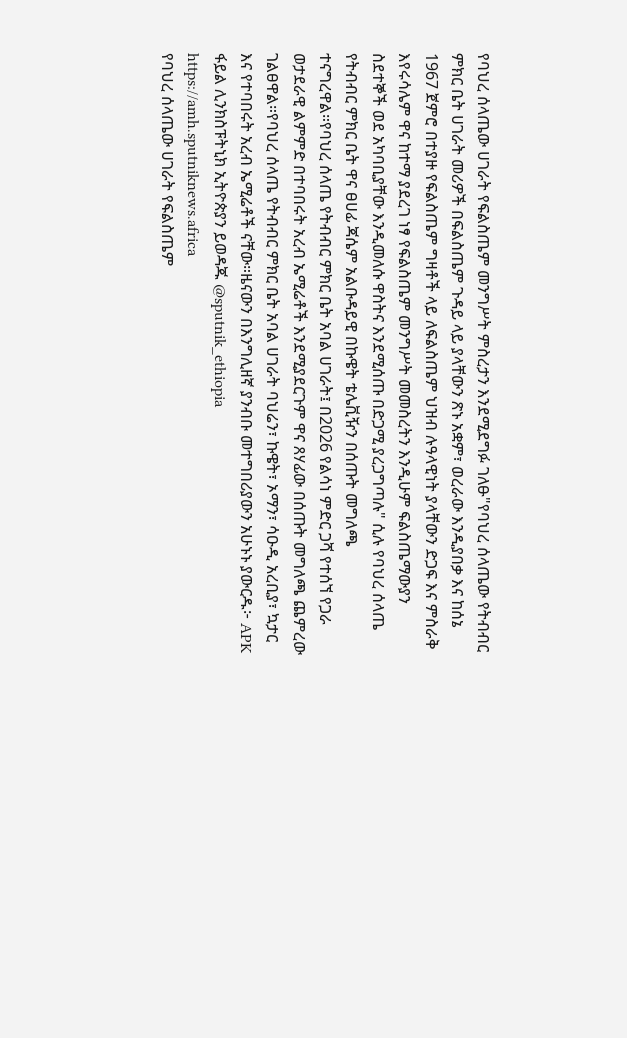የባህረ ሰላጤው ሀገራት የፍልስጤም መንግሥት ምስረታን እንደሚደግፉ ገለፁ"የባህረ ሰላጤው የትብብር ምክር ቤት ሀገራት መሪዎች በፍልስጤም ጉዳይ ላይ ያላቸውን ጽኑ አቋም፣ ወረራው እንዲያበቃ እና ከሰኔ 1967 ጀምሮ በተያዙ የፍልስጤም ግዛቶች ላይ ለፍልስጤም ህዝብ ሉዓላዊነት ያላቸውን ድጋፍ እና ምስራቅ እየሩሳሌም ዋና ከተማ ያደረገ ነፃ የፍልስጤም መንግሥት መመስረትን እንዲሁም ፍልስጤማውያን ስደተኞች ወደ አካባቢያቸው እንዲመለሱ ዋስትና እንደሚሰጡ በድጋሚ ያረጋግጣሉ" ሲሉ የባህረ ሰላጤ የትብብር ምክር ቤት ዋና ፀሀፊ ጃሴም አልቡዳይዊ በኩዌት ቴሌቪዥን በሰጡት መግለጫ ተናግረዋል።የባህረ ሰላጤ የትብብር ምክር ቤት አባል ሀገራት፤ በ2026 የልሳነ ምድር ጋሻ የተሰኘ የጋራ ወታደራዊ ልምምድ በተባበሩት አረብ ኤሚሬቶች እንደሚያደርጉም ዋና ጸሃፊው በሰጡት መግለጫ ጨምረው ገልፀዋል።የባህረ ሰላጤ የትብብር ምክር ቤት አባል ሀገራት ባህሬን፣ ኩዌት፣ ኦማን፣ ሳዑዲ አረቢያ፣ ኳታር እና የተባበሩት አረብ ኤሚሬቶች ናቸው።ዜናውን በእንግሊዘኛ ያንብቡ መተግበሪያውን አሁኑኑ ያውርዱ፦ APK ፋይል ሊንክስፑትኒክ ኢትዮጵያን ይወዳጁ @sputnik_ethiopia
https://amh.sputniknews.africa
የባህረ ሰላጤው ሀገራት የፍልስጤም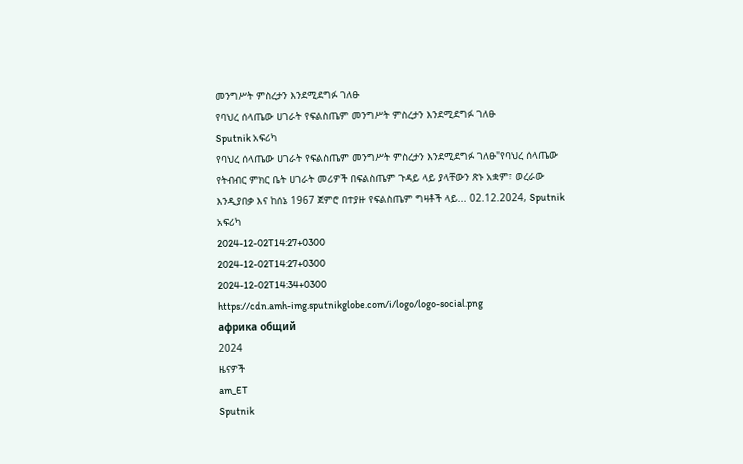መንግሥት ምስረታን እንደሚደግፉ ገለፁ
የባህረ ሰላጤው ሀገራት የፍልስጤም መንግሥት ምስረታን እንደሚደግፉ ገለፁ
Sputnik አፍሪካ
የባህረ ሰላጤው ሀገራት የፍልስጤም መንግሥት ምስረታን እንደሚደግፉ ገለፁ"የባህረ ሰላጤው የትብብር ምክር ቤት ሀገራት መሪዎች በፍልስጤም ጉዳይ ላይ ያላቸውን ጽኑ አቋም፣ ወረራው እንዲያበቃ እና ከሰኔ 1967 ጀምሮ በተያዙ የፍልስጤም ግዛቶች ላይ... 02.12.2024, Sputnik አፍሪካ
2024-12-02T14:27+0300
2024-12-02T14:27+0300
2024-12-02T14:34+0300
https://cdn.amh-img.sputnikglobe.com/i/logo/logo-social.png
африка общий
2024
ዜናዎች
am_ET
Sputnik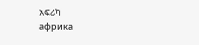አፍሪካ
африка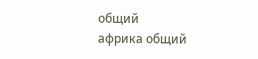общий
африка общий